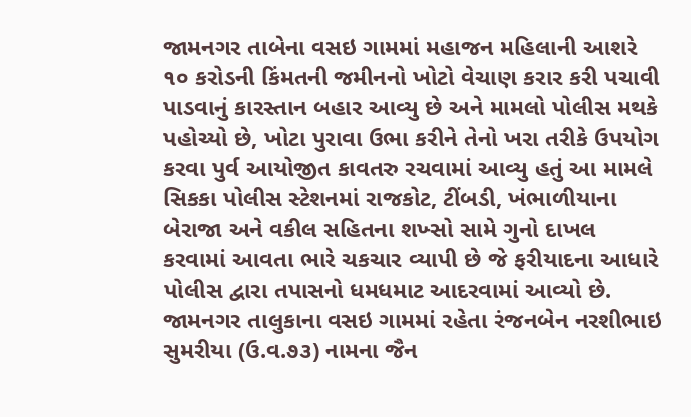જામનગર તાબેના વસઇ ગામમાં મહાજન મહિલાની આશરે ૧૦ કરોડની કિંમતની જમીનનો ખોટો વેચાણ કરાર કરી પચાવી પાડવાનું કારસ્તાન બહાર આવ્યુ છે અને મામલો પોલીસ મથકે પહોચ્યો છે, ખોટા પુરાવા ઉભા કરીને તેનો ખરા તરીકે ઉપયોગ કરવા પુર્વ આયોજીત કાવતરુ રચવામાં આવ્યુ હતું આ મામલે સિકકા પોલીસ સ્ટેશનમાં રાજકોટ, ટીંબડી, ખંભાળીયાના બેરાજા અને વકીલ સહિતના શખ્સો સામે ગુનો દાખલ કરવામાં આવતા ભારે ચકચાર વ્યાપી છે જે ફરીયાદના આધારે પોલીસ દ્વારા તપાસનો ધમધમાટ આદરવામાં આવ્યો છે.
જામનગર તાલુકાના વસઇ ગામમાં રહેતા રંજનબેન નરશીભાઇ સુમરીયા (ઉ.વ.૭૩) નામના જૈન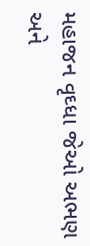મહાજન વૃઘ્ધા જેઓ અભણ અને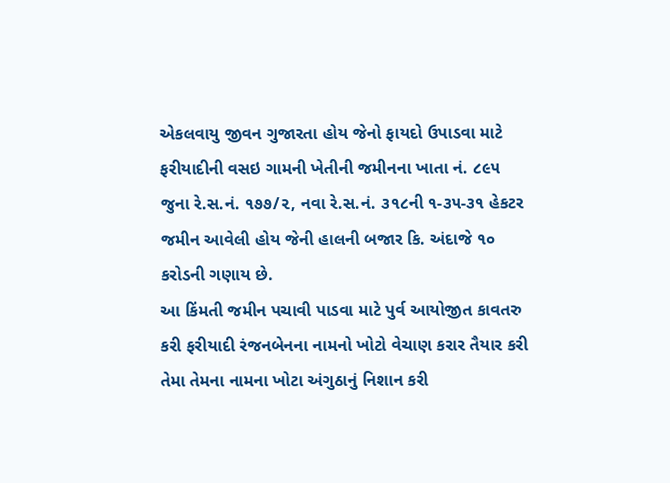એકલવાયુ જીવન ગુજારતા હોય જેનો ફાયદો ઉપાડવા માટે ફરીયાદીની વસઇ ગામની ખેતીની જમીનના ખાતા નં. ૮૯૫ જુના રે.સ.નં. ૧૭૭/૨, નવા રે.સ.નં. ૩૧૮ની ૧-૩૫-૩૧ હેકટર જમીન આવેલી હોય જેની હાલની બજાર કિ. અંદાજે ૧૦ કરોડની ગણાય છે.
આ કિંમતી જમીન પચાવી પાડવા માટે પુર્વ આયોજીત કાવતરુ કરી ફરીયાદી રંજનબેનના નામનો ખોટો વેચાણ કરાર તૈયાર કરી તેમા તેમના નામના ખોટા અંગુઠાનું નિશાન કરી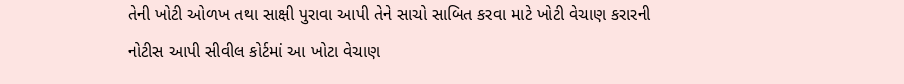તેની ખોટી ઓળખ તથા સાક્ષી પુરાવા આપી તેને સાચો સાબિત કરવા માટે ખોટી વેચાણ કરારની નોટીસ આપી સીવીલ કોર્ટમાં આ ખોટા વેચાણ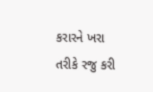કરારને ખરા તરીકે રજુ કરી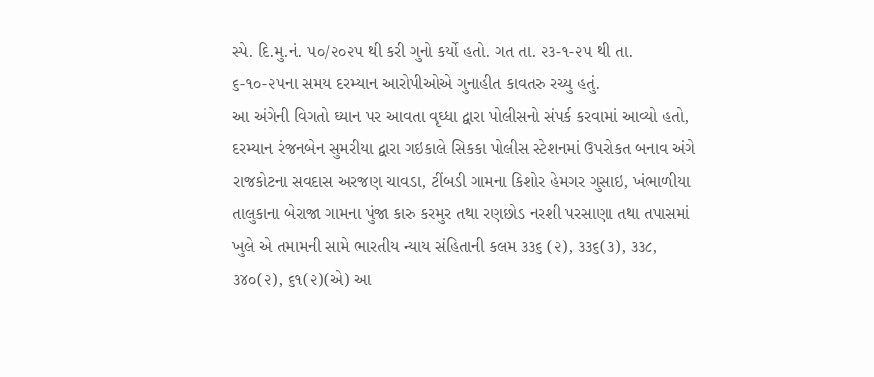સ્પે. દિ.મુ.નં. ૫૦/૨૦૨૫ થી કરી ગુનો કર્યો હતો. ગત તા. ૨૩-૧-૨૫ થી તા. ૬-૧૦-૨૫ના સમય દરમ્યાન આરોપીઓએ ગુનાહીત કાવતરુ રચ્યુ હતું.
આ અંગેની વિગતો ઘ્યાન પર આવતા વૃઘ્ધા દ્વારા પોલીસનો સંપર્ક કરવામાં આવ્યો હતો, દરમ્યાન રંજનબેન સુમરીયા દ્વારા ગઇકાલે સિકકા પોલીસ સ્ટેશનમાં ઉપરોકત બનાવ અંગે રાજકોટના સવદાસ અરજણ ચાવડા, ટીંબડી ગામના કિશોર હેમગર ગુસાઇ, ખંભાળીયા તાલુકાના બેરાજા ગામના પુંજા કારુ કરમુર તથા રણછોડ નરશી પરસાણા તથા તપાસમાં ખુલે એ તમામની સામે ભારતીય ન્યાય સંહિતાની કલમ ૩૩૬ (૨), ૩૩૬(૩), ૩૩૮, ૩૪૦(૨), ૬૧(૨)(એ) આ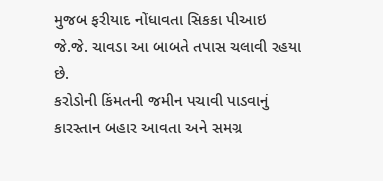મુજબ ફરીયાદ નોંધાવતા સિકકા પીઆઇ જે.જે. ચાવડા આ બાબતે તપાસ ચલાવી રહયા છે.
કરોડોની કિંમતની જમીન પચાવી પાડવાનું કારસ્તાન બહાર આવતા અને સમગ્ર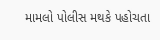મામલો પોલીસ મથકે પહોચતા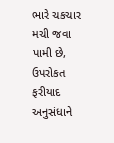ભારે ચકચાર મચી જવા પામી છે, ઉપરોકત ફરીયાદ અનુસંધાને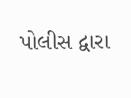પોલીસ દ્વારા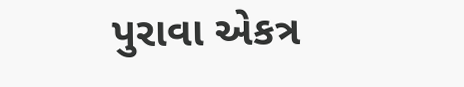પુરાવા એકત્ર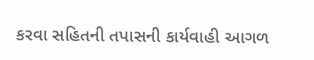કરવા સહિતની તપાસની કાર્યવાહી આગળ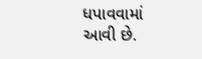ધપાવવામાં આવી છે.